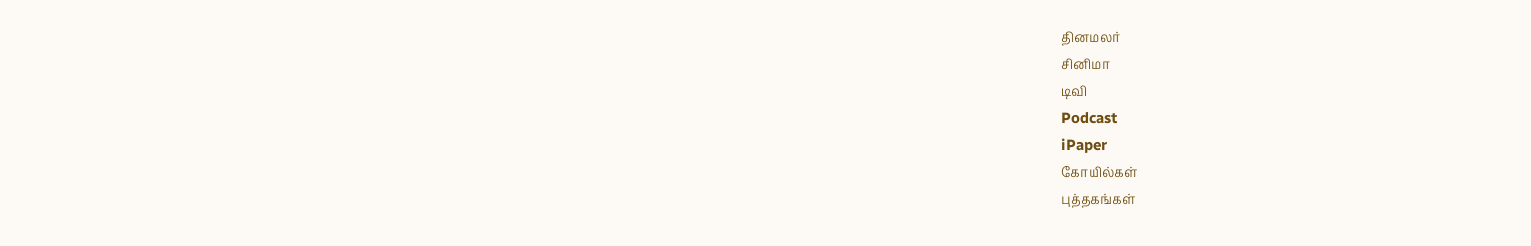தினமலர்
சினிமா
டிவி
Podcast
iPaper
கோயில்கள்
புத்தகங்கள்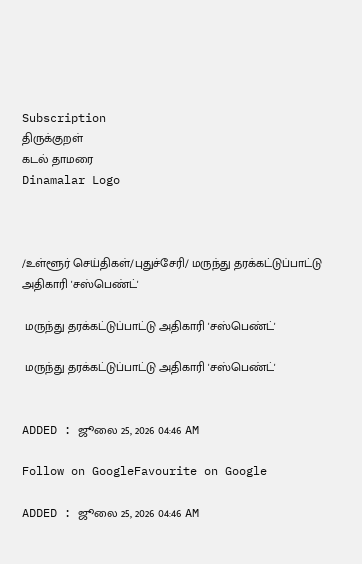Subscription
திருக்குறள்
கடல் தாமரை
Dinamalar Logo



/உள்ளூர் செய்திகள்/புதுச்சேரி/ மருந்து தரக்கட்டுப்பாட்டு அதிகாரி 'சஸ்பெண்ட்'

 மருந்து தரக்கட்டுப்பாட்டு அதிகாரி 'சஸ்பெண்ட்'

 மருந்து தரக்கட்டுப்பாட்டு அதிகாரி 'சஸ்பெண்ட்'


ADDED : ஜூலை 25, 2026 04:46 AM

Follow on GoogleFavourite on Google

ADDED : ஜூலை 25, 2026 04:46 AM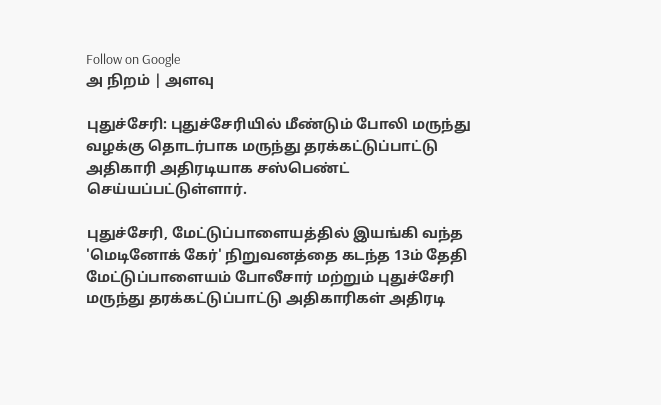Follow on Google
அ நிறம் | அளவு

புதுச்சேரி: புதுச்சேரியில் மீண்டும் போலி மருந்து வழக்கு தொடர்பாக மருந்து தரக்கட்டுப்பாட்டு அதிகாரி அதிரடியாக சஸ்பெண்ட் செய்யப்பட்டுள்ளார்.

புதுச்சேரி, மேட்டுப்பாளையத்தில் இயங்கி வந்த 'மெடினோக் கேர்' நிறுவனத்தை கடந்த 13ம் தேதி மேட்டுப்பாளையம் போலீசார் மற்றும் புதுச்சேரி மருந்து தரக்கட்டுப்பாட்டு அதிகாரிகள் அதிரடி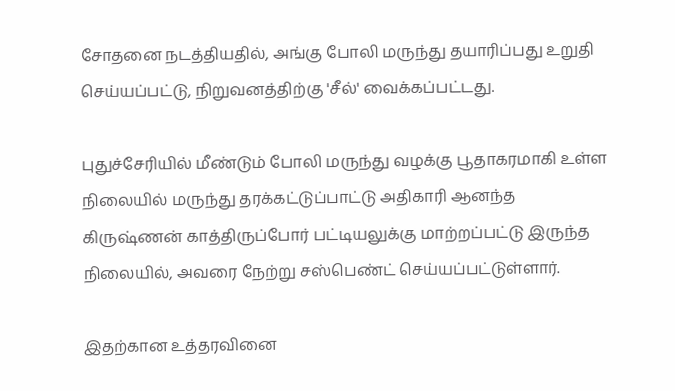சோதனை நடத்தியதில், அங்கு போலி மருந்து தயாரிப்பது உறுதி செய்யப்பட்டு, நிறுவனத்திற்கு 'சீல்' வைக்கப்பட்டது.

புதுச்சேரியில் மீண்டும் போலி மருந்து வழக்கு பூதாகரமாகி உள்ள நிலையில் மருந்து தரக்கட்டுப்பாட்டு அதிகாரி ஆனந்த கிருஷ்ணன் காத்திருப்போர் பட்டியலுக்கு மாற்றப்பட்டு இருந்த நிலையில், அவரை நேற்று சஸ்பெண்ட் செய்யப்பட்டுள்ளார்.

இதற்கான உத்தரவினை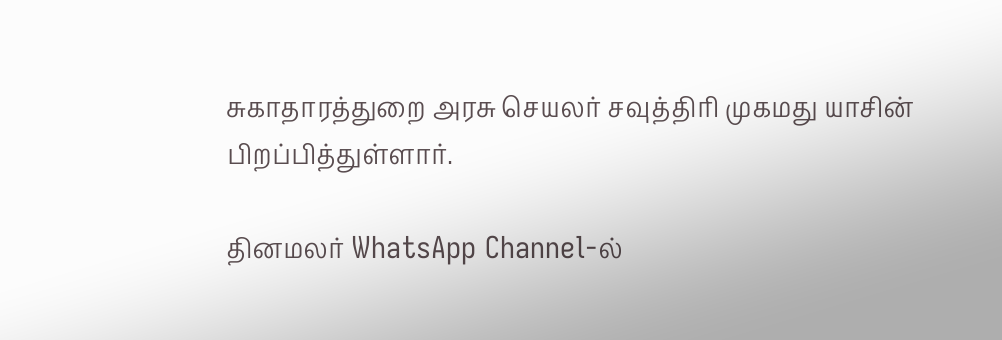சுகாதாரத்துறை அரசு செயலர் சவுத்திரி முகமது யாசின் பிறப்பித்துள்ளார்.

தினமலர் WhatsApp Channel-ல்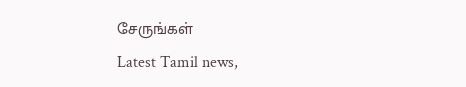சேருங்கள்
Latest Tamil news,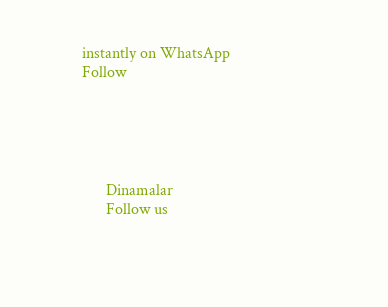instantly on WhatsApp
Follow





      Dinamalar
      Follow us